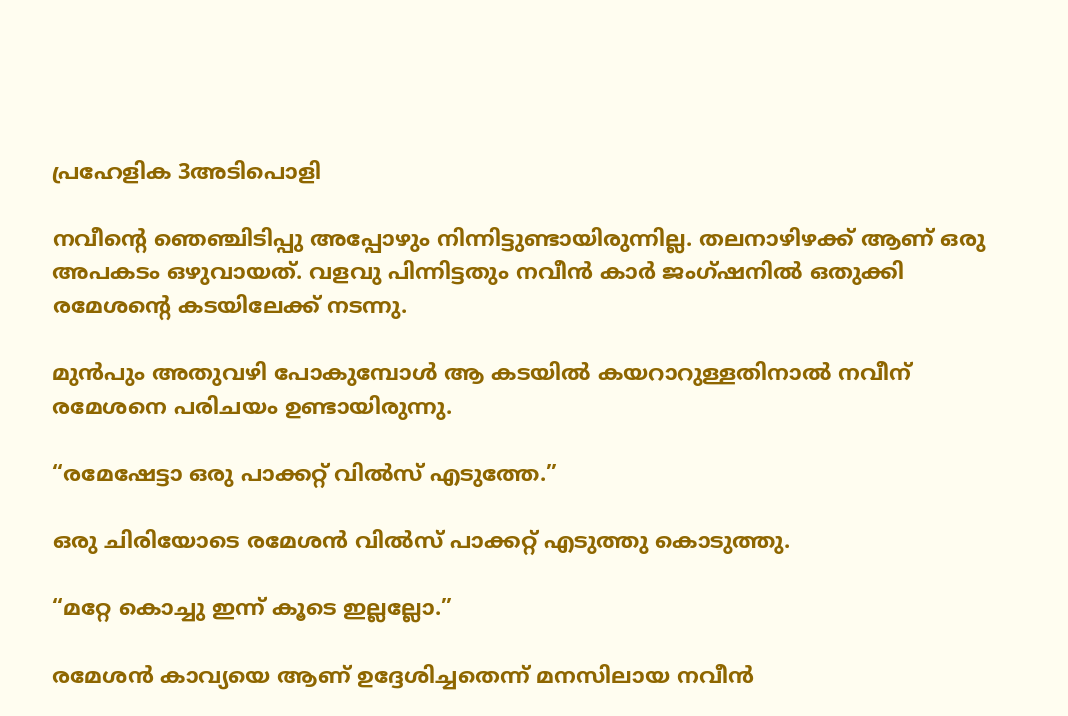പ്രഹേളിക 3അടിപൊളി

നവീന്റെ ഞെഞ്ചിടിപ്പു അപ്പോഴും നിന്നിട്ടുണ്ടായിരുന്നില്ല. തലനാഴിഴക്ക് ആണ് ഒരു അപകടം ഒഴുവായത്. വളവു പിന്നിട്ടതും നവീൻ കാർ ജംഗ്ഷനിൽ ഒതുക്കി രമേശന്റെ കടയിലേക്ക് നടന്നു.

മുൻപും അതുവഴി പോകുമ്പോൾ ആ കടയിൽ കയറാറുള്ളതിനാൽ നവീന് രമേശനെ പരിചയം ഉണ്ടായിരുന്നു.

“രമേഷേട്ടാ ഒരു പാക്കറ്റ് വിൽസ് എടുത്തേ.”

ഒരു ചിരിയോടെ രമേശൻ വിൽസ് പാക്കറ്റ് എടുത്തു കൊടുത്തു.

“മറ്റേ കൊച്ചു ഇന്ന് കൂടെ ഇല്ലല്ലോ.”

രമേശൻ കാവ്യയെ ആണ് ഉദ്ദേശിച്ചതെന്ന് മനസിലായ നവീൻ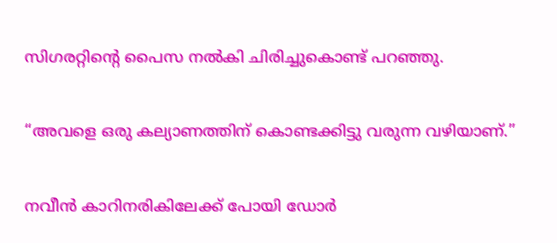സിഗരറ്റിന്റെ പൈസ നൽകി ചിരിച്ചുകൊണ്ട് പറഞ്ഞു.

“അവളെ ഒരു കല്യാണത്തിന് കൊണ്ടക്കിട്ടു വരുന്ന വഴിയാണ്.”

നവീൻ കാറിനരികിലേക്ക് പോയി ഡോർ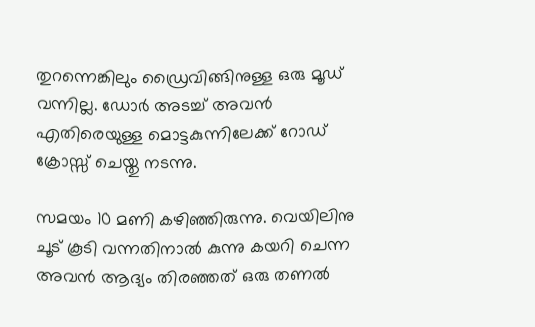തുറന്നെങ്കിലും ഡ്രൈവിങ്ങിനുള്ള ഒരു മൂഡ് വന്നില്ല. ഡോർ അടച്ച് അവൻ എതിരെയുള്ള മൊട്ടകുന്നിലേക്ക് റോഡ് ക്രോസ്സ്‌ ചെയ്തു നടന്നു.

സമയം 10 മണി കഴിഞ്ഞിരുന്നു. വെയിലിനു ചൂട് കൂടി വന്നതിനാൽ കുന്നു കയറി ചെന്ന അവൻ ആദ്യം തിരഞ്ഞത് ഒരു തണൽ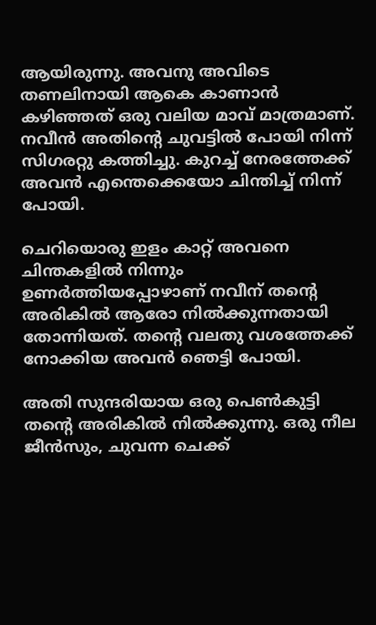ആയിരുന്നു. അവനു അവിടെ തണലിനായി ആകെ കാണാൻ കഴിഞ്ഞത് ഒരു വലിയ മാവ് മാത്രമാണ്. നവീൻ അതിന്റെ ചുവട്ടിൽ പോയി നിന്ന് സിഗരറ്റു കത്തിച്ചു. കുറച്ച് നേരത്തേക്ക് അവൻ എന്തെക്കെയോ ചിന്തിച്ച് നിന്ന് പോയി.

ചെറിയൊരു ഇളം കാറ്റ് അവനെ ചിന്തകളിൽ നിന്നും ഉണർത്തിയപ്പോഴാണ് നവീന് തന്റെ അരികിൽ ആരോ നിൽക്കുന്നതായി തോന്നിയത്. തന്റെ വലതു വശത്തേക്ക് നോക്കിയ അവൻ ഞെട്ടി പോയി.

അതി സുന്ദരിയായ ഒരു പെൺകുട്ടി തന്റെ അരികിൽ നിൽക്കുന്നു. ഒരു നീല ജീൻസും, ചുവന്ന ചെക്ക്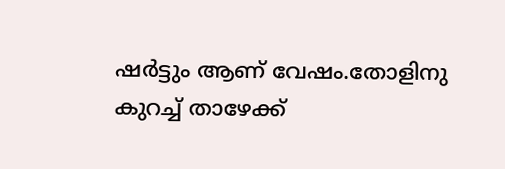ഷർട്ടും ആണ് വേഷം.തോളിനു കുറച്ച് താഴേക്ക്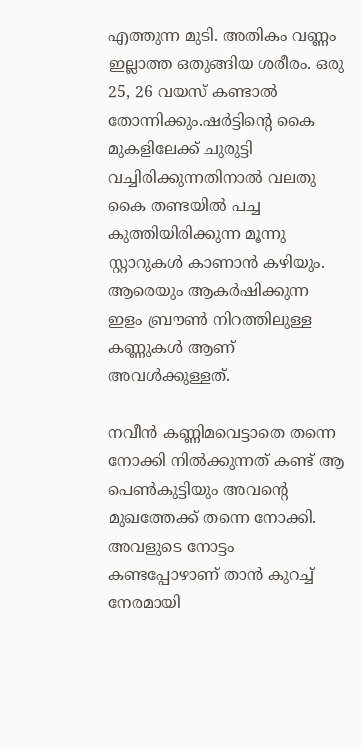എത്തുന്ന മുടി. അതികം വണ്ണം ഇല്ലാത്ത ഒതുങ്ങിയ ശരീരം. ഒരു 25, 26 വയസ് കണ്ടാൽ തോന്നിക്കും.ഷർട്ടിന്റെ കൈ മുകളിലേക്ക് ചുരുട്ടി വച്ചിരിക്കുന്നതിനാൽ വലതു കൈ തണ്ടയിൽ പച്ച കുത്തിയിരിക്കുന്ന മൂന്നു സ്റ്റാറുകൾ കാണാൻ കഴിയും. ആരെയും ആകർഷിക്കുന്ന ഇളം ബ്രൗൺ നിറത്തിലുള്ള കണ്ണുകൾ ആണ് അവൾക്കുള്ളത്.

നവീൻ കണ്ണിമവെട്ടാതെ തന്നെ നോക്കി നിൽക്കുന്നത് കണ്ട് ആ പെൺകുട്ടിയും അവന്റെ മുഖത്തേക്ക് തന്നെ നോക്കി. അവളുടെ നോട്ടം കണ്ടപ്പോഴാണ് താൻ കുറച്ച് നേരമായി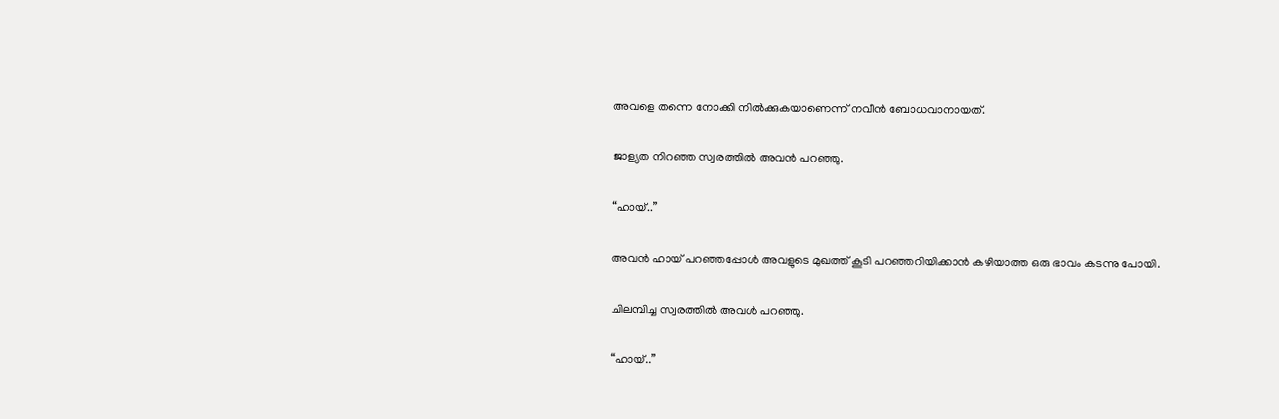അവളെ തന്നെ നോക്കി നിൽക്കുകയാണെന്ന് നവീൻ ബോധവാനായത്.

ജാള്യത നിറഞ്ഞ സ്വരത്തിൽ അവൻ പറഞ്ഞു.

“ഹായ്..”

അവൻ ഹായ് പറഞ്ഞപ്പോൾ അവളുടെ മുഖത്ത് കൂടി പറഞ്ഞറിയിക്കാൻ കഴിയാത്ത ഒരു ഭാവം കടന്നു പോയി.

ചിലമ്പിച്ച സ്വരത്തിൽ അവൾ പറഞ്ഞു.

“ഹായ്..”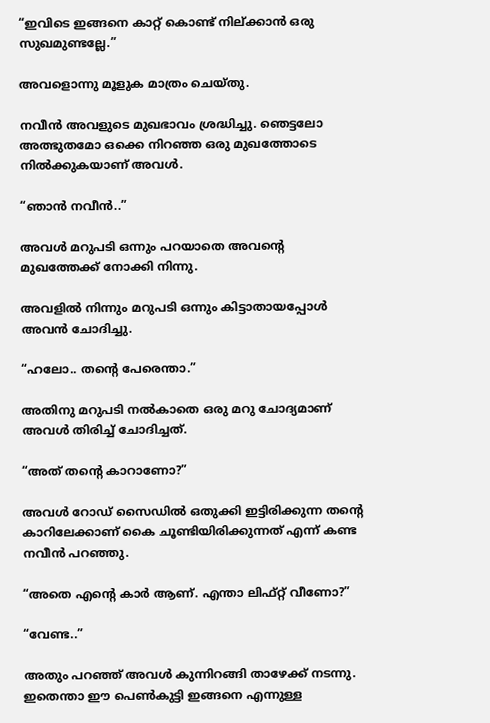“ഇവിടെ ഇങ്ങനെ കാറ്റ് കൊണ്ട് നില്ക്കാൻ ഒരു സുഖമുണ്ടല്ലേ.”

അവളൊന്നു മൂളുക മാത്രം ചെയ്തു.

നവീൻ അവളുടെ മുഖഭാവം ശ്രദ്ധിച്ചു. ഞെട്ടലോ അത്ഭുതമോ ഒക്കെ നിറഞ്ഞ ഒരു മുഖത്തോടെ നിൽക്കുകയാണ് അവൾ.

“ഞാൻ നവീൻ..”

അവൾ മറുപടി ഒന്നും പറയാതെ അവന്റെ മുഖത്തേക്ക് നോക്കി നിന്നു.

അവളിൽ നിന്നും മറുപടി ഒന്നും കിട്ടാതായപ്പോൾ അവൻ ചോദിച്ചു.

“ഹലോ.. തന്റെ പേരെന്താ.”

അതിനു മറുപടി നൽകാതെ ഒരു മറു ചോദ്യമാണ് അവൾ തിരിച്ച് ചോദിച്ചത്.

“അത് തന്റെ കാറാണോ?”

അവൾ റോഡ് സൈഡിൽ ഒതുക്കി ഇട്ടിരിക്കുന്ന തന്റെ കാറിലേക്കാണ് കൈ ചൂണ്ടിയിരിക്കുന്നത് എന്ന് കണ്ട നവീൻ പറഞ്ഞു.

“അതെ എന്റെ കാർ ആണ്. എന്താ ലിഫ്റ്റ് വീണോ?”

“വേണ്ട..”

അതും പറഞ്ഞ് അവൾ കുന്നിറങ്ങി താഴേക്ക് നടന്നു. ഇതെന്താ ഈ പെൺകുട്ടി ഇങ്ങനെ എന്നുള്ള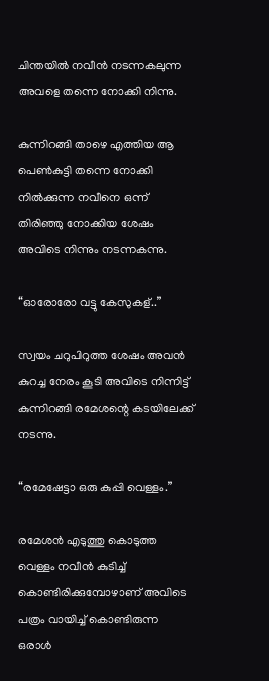ചിന്തയിൽ നവീൻ നടന്നകലുന്ന അവളെ തന്നെ നോക്കി നിന്നു.

കുന്നിറങ്ങി താഴെ എത്തിയ ആ പെൺകുട്ടി തന്നെ നോക്കി നിൽക്കുന്ന നവീനെ ഒന്ന് തിരിഞ്ഞു നോക്കിയ ശേഷം അവിടെ നിന്നും നടന്നകന്നു.

“ഓരോരോ വട്ടു കേസുകള്..”

സ്വയം ചറുപിറുത്ത ശേഷം അവൻ കുറച്ച നേരം കൂടി അവിടെ നിന്നിട്ട് കുന്നിറങ്ങി രമേശന്റെ കടയിലേക്ക് നടന്നു.

“രമേഷേട്ടാ ഒരു കുപ്പി വെള്ളം.”

രമേശൻ എടുത്തു കൊടുത്ത വെള്ളം നവീൻ കുടിച്ച് കൊണ്ടിരിക്കുമ്പോഴാണ് അവിടെ പത്രം വായിച്ച് കൊണ്ടിരുന്ന ഒരാൾ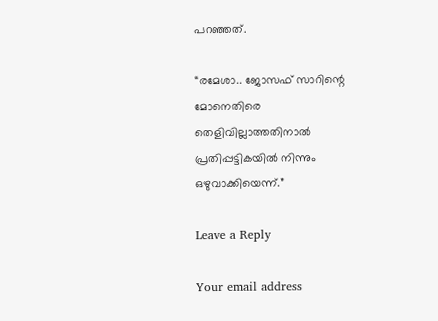പറഞ്ഞത്.

“രമേശാ.. ജോസഫ് സാറിന്റെ മോനെതിരെ തെളിവില്ലാത്തതിനാൽ പ്രതിപ്പട്ടികയിൽ നിന്നും ഒഴുവാക്കിയെന്ന്.”

Leave a Reply

Your email address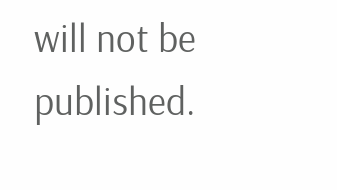will not be published.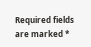Required fields are marked *